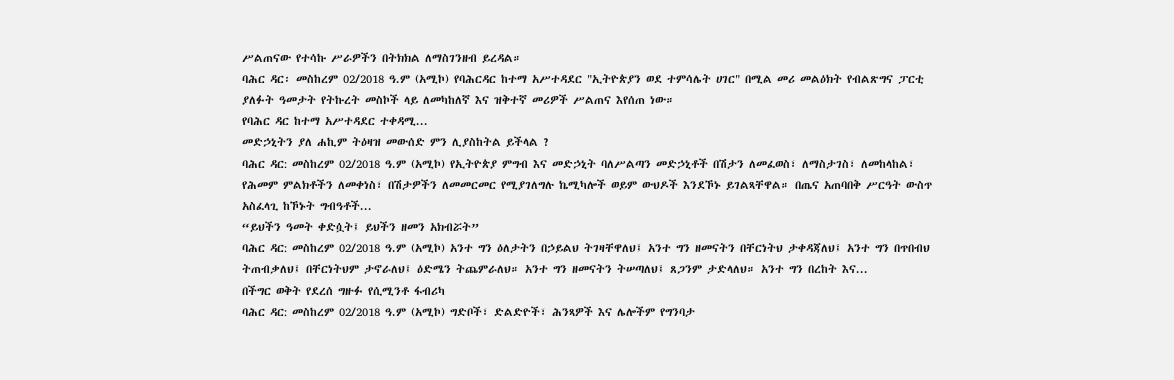ሥልጠናው የተሳኩ ሥራዎችን በትክክል ለማስገንዘብ ይረዳል።
ባሕር ዳር፡ መስከረም 02/2018 ዓ.ም (አሚኮ) የባሕርዳር ከተማ አሥተዳደር "ኢትዮጵያን ወደ ተምሳሌት ሀገር" በሚል መሪ መልዕክት የብልጽግና ፓርቲ ያለፉት ዓመታት የትኩረት መስኮች ላይ ለመካከለኛ እና ዝቅተኛ መሪዎች ሥልጠና እየሰጠ ነው።
የባሕር ዳር ከተማ አሥተዳደር ተቀዳሚ...
መድኃኒትን ያለ ሐኪም ትዕዛዝ መውሰድ ምን ሊያስከትል ይችላል ?
ባሕር ዳር: መስከረም 02/2018 ዓ.ም (አሚኮ) የኢትዮጵያ ምግብ እና መድኃኒት ባለሥልጣን መድኃኒቶች በሽታን ለመፈወስ፣ ለማስታገስ፣ ለመከላከል፣ የሕመም ምልክቶችን ለመቀነስ፣ በሽታዎችን ለመመርመር የሚያገለግሉ ኬሚካሎች ወይም ውህዶች እንደኾኑ ይገልጻቸዋል። በጤና አጠባበቅ ሥርዓት ውስጥ አስፈላጊ ከኾኑት ግብዓቶች...
“ይህችን ዓመት ቀድሷት፤ ይህችን ዘመን አክብሯት”
ባሕር ዳር: መስከረም 02/2018 ዓ.ም (አሚኮ) አንተ ግን ዕለታትን በኃይልህ ትገዛቸዋለህ፤ አንተ ግን ዘመናትን በቸርነትህ ታቀዳጃለህ፤ አንተ ግን በጥበብህ ትጠብቃለህ፤ በቸርነትህም ታኖራለህ፤ ዕድሜን ትጨምራለህ። አንተ ግን ዘመናትን ትሠጣለህ፤ ጸጋንም ታድላለህ። አንተ ግን በረከት እና...
በችግር ወቅት የደረሰ ግዙፉ የሲሚንቶ ፋብሪካ
ባሕር ዳር: መስከረም 02/2018 ዓ.ም (አሚኮ) ግድቦች፣ ድልድዮች፣ ሕንጻዎች እና ሌሎችም የግንባታ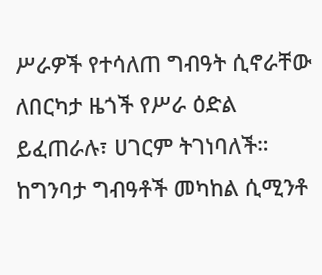ሥራዎች የተሳለጠ ግብዓት ሲኖራቸው ለበርካታ ዜጎች የሥራ ዕድል ይፈጠራሉ፣ ሀገርም ትገነባለች። ከግንባታ ግብዓቶች መካከል ሲሚንቶ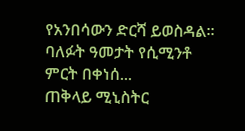የአንበሳውን ድርሻ ይወስዳል።
ባለፉት ዓመታት የሲሚንቶ ምርት በቀነሰ...
ጠቅላይ ሚኒስትር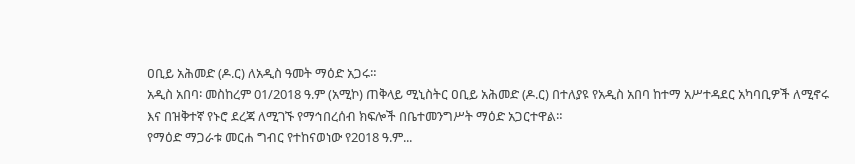ዐቢይ አሕመድ (ዶ.ር) ለአዲስ ዓመት ማዕድ አጋሩ።
አዲስ አበባ፡ መስከረም 01/2018 ዓ.ም (አሚኮ) ጠቅላይ ሚኒስትር ዐቢይ አሕመድ (ዶ.ር) በተለያዩ የአዲስ አበባ ከተማ አሥተዳደር አካባቢዎች ለሚኖሩ እና በዝቅተኛ የኑሮ ደረጃ ለሚገኙ የማኅበረሰብ ክፍሎች በቤተመንግሥት ማዕድ አጋርተዋል።
የማዕድ ማጋራቱ መርሐ ግብር የተከናወነው የ2018 ዓ.ም...